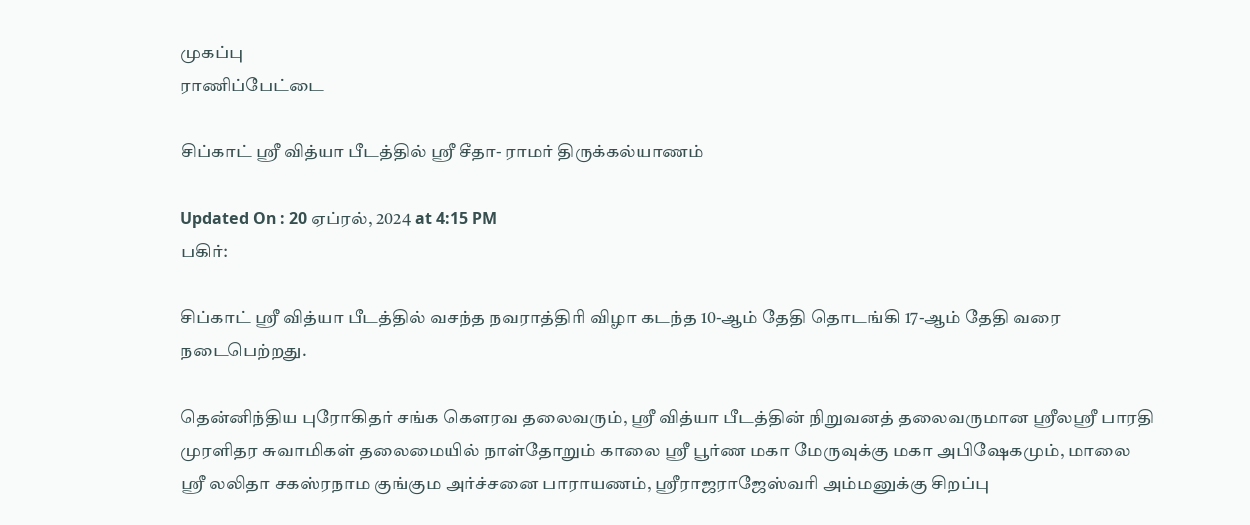முகப்பு
ராணிப்பேட்டை

சிப்காட் ஸ்ரீ வித்யா பீடத்தில் ஸ்ரீ சீதா- ராமர் திருக்கல்யாணம்

Updated On : 20 ஏப்ரல், 2024 at 4:15 PM
பகிர்:

சிப்காட் ஸ்ரீ வித்யா பீடத்தில் வசந்த நவராத்திரி விழா கடந்த 10-ஆம் தேதி தொடங்கி 17-ஆம் தேதி வரை நடைபெற்றது.

தென்னிந்திய புரோகிதர் சங்க கெளரவ தலைவரும், ஸ்ரீ வித்யா பீடத்தின் நிறுவனத் தலைவருமான ஸ்ரீலஸ்ரீ பாரதி முரளிதர சுவாமிகள் தலைமையில் நாள்தோறும் காலை ஸ்ரீ பூர்ண மகா மேருவுக்கு மகா அபிஷேகமும், மாலை ஸ்ரீ லலிதா சகஸ்ரநாம குங்கும அர்ச்சனை பாராயணம், ஸ்ரீராஜராஜேஸ்வரி அம்மனுக்கு சிறப்பு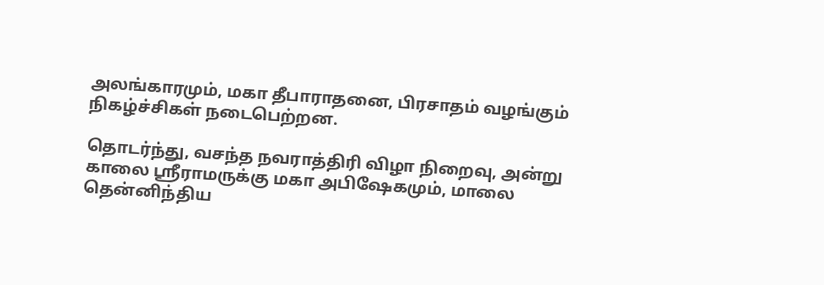அலங்காரமும், மகா தீபாராதனை, பிரசாதம் வழங்கும் நிகழ்ச்சிகள் நடைபெற்றன.

தொடர்ந்து, வசந்த நவராத்திரி விழா நிறைவு, அன்று காலை ஸ்ரீராமருக்கு மகா அபிஷேகமும், மாலை தென்னிந்திய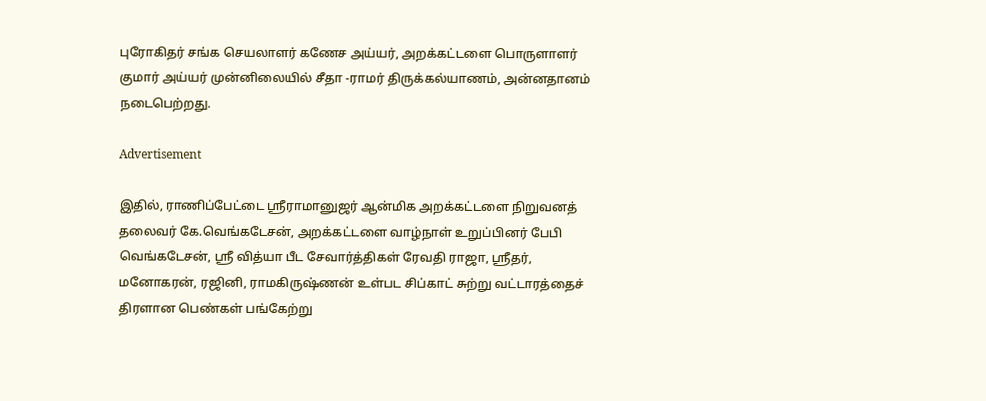புரோகிதர் சங்க செயலாளர் கணேச அய்யர், அறக்கட்டளை பொருளாளர் குமார் அய்யர் முன்னிலையில் சீதா -ராமர் திருக்கல்யாணம், அன்னதானம் நடைபெற்றது.

Advertisement

இதில், ராணிப்பேட்டை ஸ்ரீராமானுஜர் ஆன்மிக அறக்கட்டளை நிறுவனத் தலைவர் கே.வெங்கடேசன், அறக்கட்டளை வாழ்நாள் உறுப்பினர் பேபி வெங்கடேசன், ஸ்ரீ வித்யா பீட சேவார்த்திகள் ரேவதி ராஜா, ஸ்ரீதர், மனோகரன், ரஜினி, ராமகிருஷ்ணன் உள்பட சிப்காட் சுற்று வட்டாரத்தைச் திரளான பெண்கள் பங்கேற்று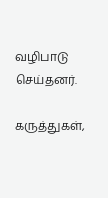வழிபாடு செய்தனர்.

கருத்துகள்,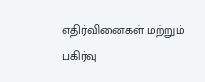எதிர்வினைகள் மற்றும் பகிர்வு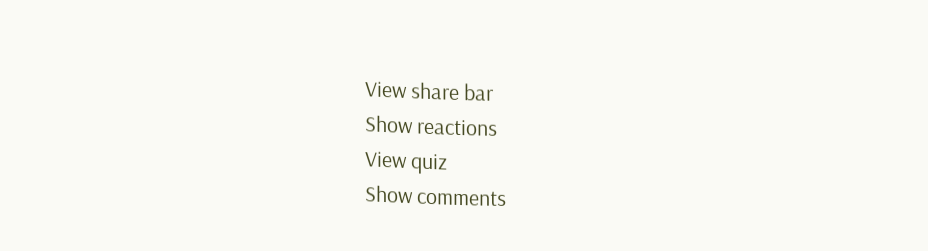View share bar
Show reactions
View quiz
Show comments